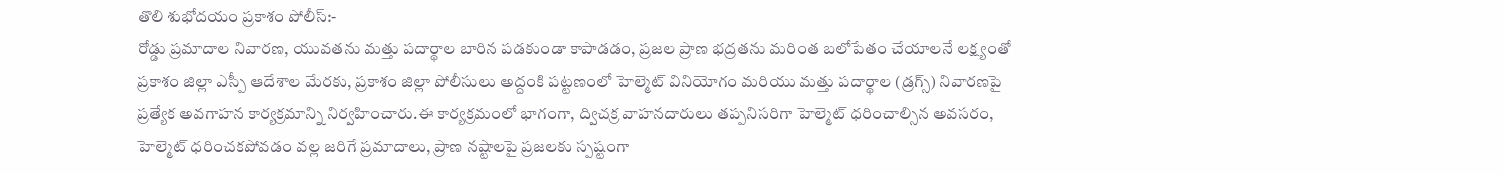తొలి శుభోదయం ప్రకాశం పోలీస్:-
రోడ్డు ప్రమాదాల నివారణ, యువతను మత్తు పదార్థాల బారిన పడకుండా కాపాడడం, ప్రజల ప్రాణ భద్రతను మరింత బలోపేతం చేయాలనే లక్ష్యంతో ప్రకాశం జిల్లా ఎస్పీ ఆదేశాల మేరకు, ప్రకాశం జిల్లా పోలీసులు అద్దంకి పట్టణంలో హెల్మెట్ వినియోగం మరియు మత్తు పదార్థాల (డ్రగ్స్) నివారణపై ప్రత్యేక అవగాహన కార్యక్రమాన్ని నిర్వహించారు.ఈ కార్యక్రమంలో భాగంగా, ద్విచక్ర వాహనదారులు తప్పనిసరిగా హెల్మెట్ ధరించాల్సిన అవసరం, హెల్మెట్ ధరించకపోవడం వల్ల జరిగే ప్రమాదాలు, ప్రాణ నష్టాలపై ప్రజలకు స్పష్టంగా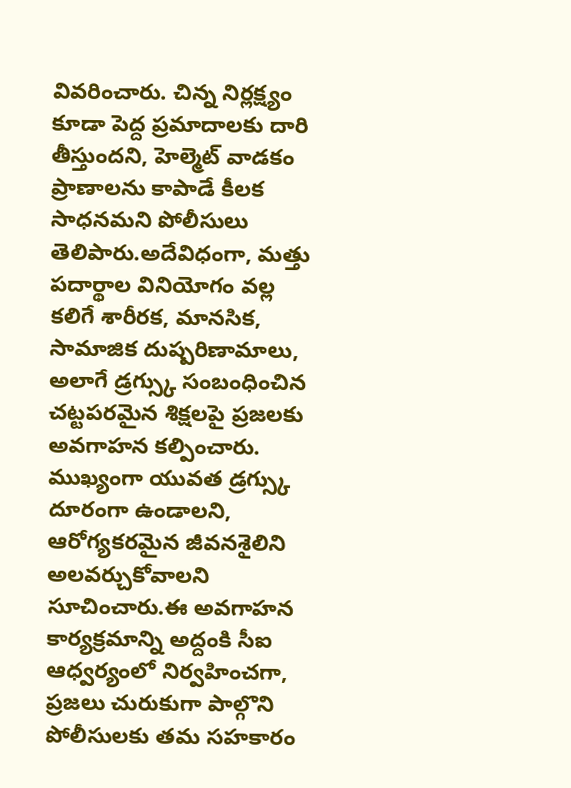వివరించారు. చిన్న నిర్లక్ష్యం కూడా పెద్ద ప్రమాదాలకు దారి తీస్తుందని, హెల్మెట్ వాడకం ప్రాణాలను కాపాడే కీలక సాధనమని పోలీసులు తెలిపారు.అదేవిధంగా, మత్తు పదార్థాల వినియోగం వల్ల కలిగే శారీరక, మానసిక, సామాజిక దుష్పరిణామాలు, అలాగే డ్రగ్స్కు సంబంధించిన చట్టపరమైన శిక్షలపై ప్రజలకు అవగాహన కల్పించారు. ముఖ్యంగా యువత డ్రగ్స్కు దూరంగా ఉండాలని, ఆరోగ్యకరమైన జీవనశైలిని అలవర్చుకోవాలని సూచించారు.ఈ అవగాహన కార్యక్రమాన్ని అద్దంకి సీఐ ఆధ్వర్యంలో నిర్వహించగా, ప్రజలు చురుకుగా పాల్గొని పోలీసులకు తమ సహకారం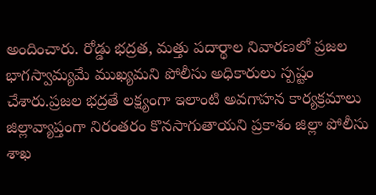అందించారు. రోడ్డు భద్రత, మత్తు పదార్థాల నివారణలో ప్రజల భాగస్వామ్యమే ముఖ్యమని పోలీసు అధికారులు స్పష్టం చేశారు.ప్రజల భద్రతే లక్ష్యంగా ఇలాంటి అవగాహన కార్యక్రమాలు జిల్లావ్యాప్తంగా నిరంతరం కొనసాగుతాయని ప్రకాశం జిల్లా పోలీసు శాఖ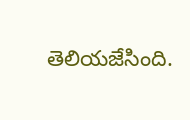తెలియజేసింది.